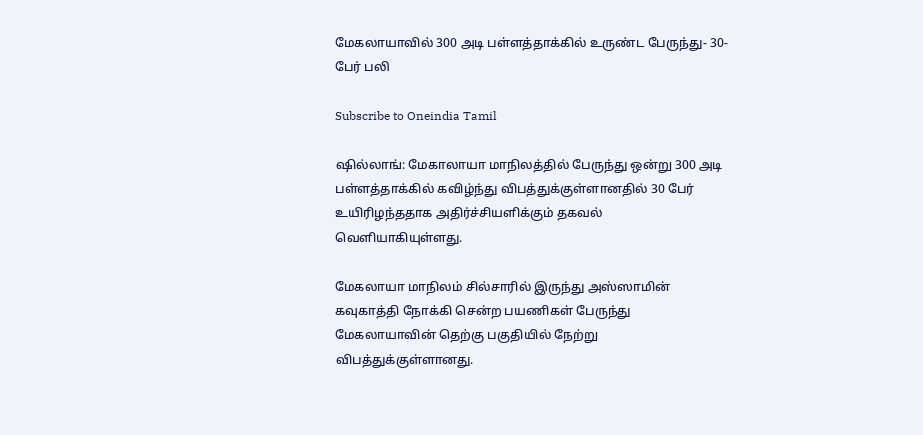மேகலாயாவில் 300 அடி பள்ளத்தாக்கில் உருண்ட பேருந்து- 30-பேர் பலி

Subscribe to Oneindia Tamil

ஷில்லாங்: மேகாலாயா மாநிலத்தில் பேருந்து ஒன்று 300 அடி பள்ளத்தாக்கில் கவிழ்ந்து விபத்துக்குள்ளானதில் 30 பேர் உயிரிழந்ததாக அதிர்ச்சியளிக்கும் தகவல் வெளியாகியுள்ளது.

மேகலாயா மாநிலம் சில்சாரில் இருந்து அஸ்ஸாமின் கவுகாத்தி நோக்கி சென்ற பயணிகள் பேருந்து மேகலாயாவின் தெற்கு பகுதியில் நேற்று விபத்துக்குள்ளானது.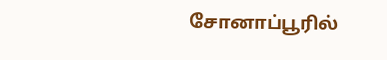சோனாப்பூரில்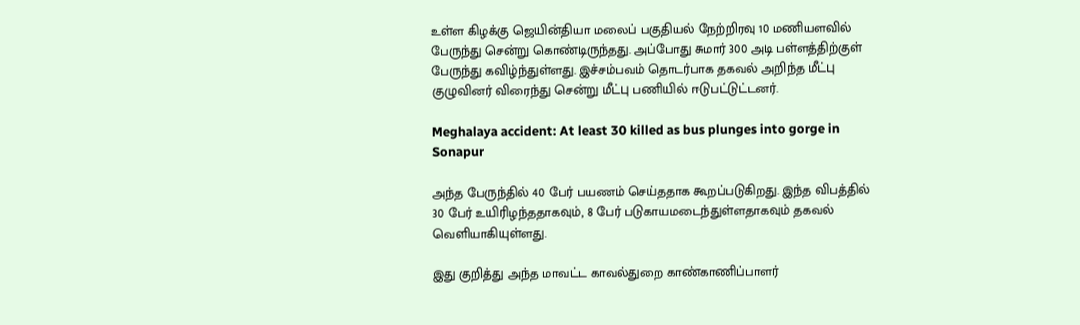உள்ள கிழக்கு ஜெயின்தியா மலைப் பகுதியல் நேற்றிரவு 10 மணியளவில் பேருந்து சென்று கொண்டிருந்தது. அப்போது சுமார் 300 அடி பள்ளத்திற்குள் பேருந்து கவிழ்ந்துள்ளது. இச்சம்பவம் தொடர்பாக தகவல் அறிந்த மீட்பு குழுவினர் விரைந்து சென்று மீட்பு பணியில் ஈடுபட்டுட்டனர்.

Meghalaya accident: At least 30 killed as bus plunges into gorge in Sonapur

அந்த பேருந்தில் 40 பேர் பயணம் செய்ததாக கூறப்படுகிறது. இந்த விபத்தில் 30 பேர் உயிரிழந்ததாகவும், 8 பேர் படுகாயமடைந்துள்ளதாகவும் தகவல் வெளியாகியுள்ளது.

இது குறித்து அந்த மாவட்ட காவல்துறை காண்காணிப்பாளர்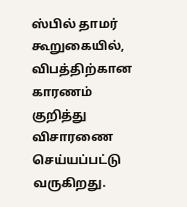ஸ்பில் தாமர் கூறுகையில், விபத்திற்கான காரணம் குறித்து விசாரணை செய்யப்பட்டு வருகிறது.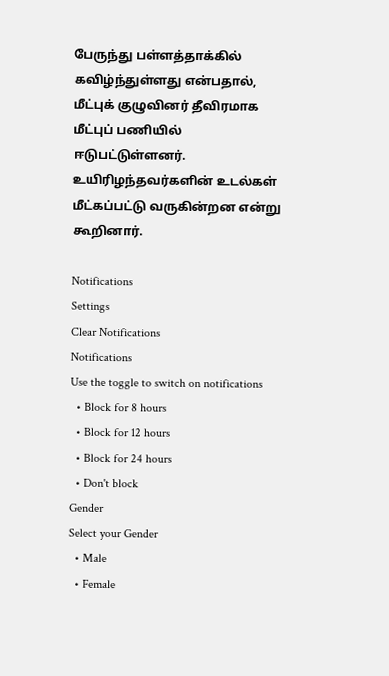பேருந்து பள்ளத்தாக்கில் கவிழ்ந்துள்ளது என்பதால், மீட்புக் குழுவினர் தீவிரமாக மீட்புப் பணியில் ஈடுபட்டுள்ளனர். உயிரிழந்தவர்களின் உடல்கள் மீட்கப்பட்டு வருகின்றன என்று கூறினார்.

Notifications
Settings
Clear Notifications
Notifications
Use the toggle to switch on notifications
  • Block for 8 hours
  • Block for 12 hours
  • Block for 24 hours
  • Don't block
Gender
Select your Gender
  • Male
  • Female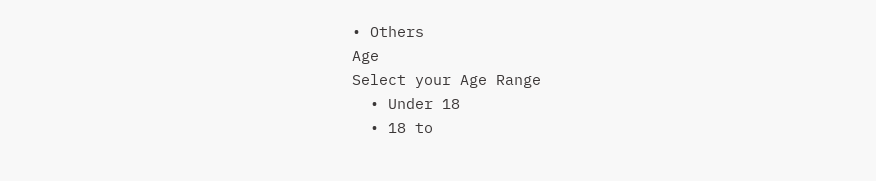• Others
Age
Select your Age Range
  • Under 18
  • 18 to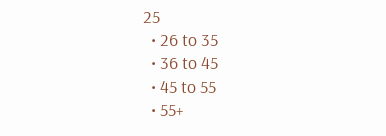25
  • 26 to 35
  • 36 to 45
  • 45 to 55
  • 55+